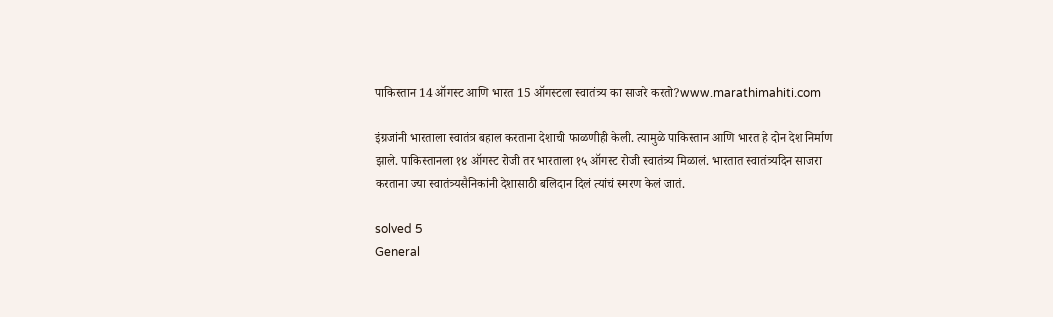पाकिस्तान 14 ऑगस्ट आणि भारत 15 ऑगस्टला स्वातंत्र्य का साजरे करतो?www.marathimahiti.com

इंग्रजांनी भारताला स्वातंत्र बहाल करताना देशाची फाळणीही केली. त्यामुळे पाकिस्तान आणि भारत हे दोन देश निर्माण झाले. पाकिस्तानला १४ ऑगस्ट रोजी तर भारताला १५ ऑगस्ट रोजी स्वातंत्र्य मिळालं. भारतात स्वातंत्र्यदिन साजरा करताना ज्या स्वातंत्र्यसैनिकांनी देशासाठी बलिदान दिलं त्यांचं स्मरण केलं जातं.

solved 5
General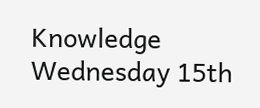Knowledge Wednesday 15th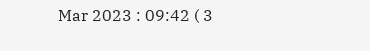Mar 2023 : 09:42 ( 3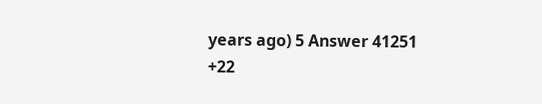years ago) 5 Answer 41251 +22